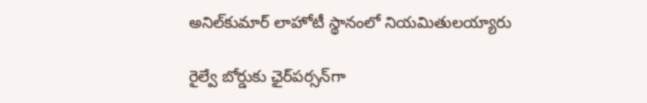అనిల్‌కుమార్ లాహోటీ స్థానంలో నియమితులయ్యారు

రైల్వే బోర్డుకు ఛైర్‌పర్సన్‌గా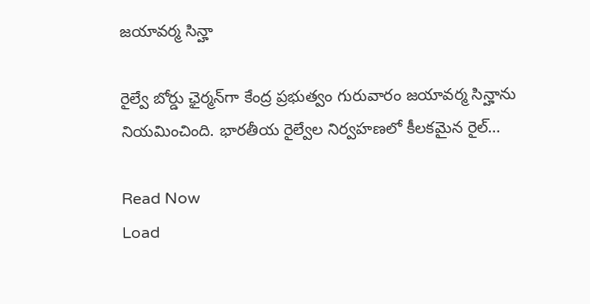జయావర్మ సిన్హా

రైల్వే బోర్డు ఛైర్మన్‌గా కేంద్ర ప్రభుత్వం గురువారం జయావర్మ సిన్హాను నియమించింది. భారతీయ రైల్వేల నిర్వహణలో కీలకమైన రైల్…

Read Now
Load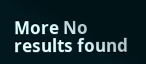More No results found